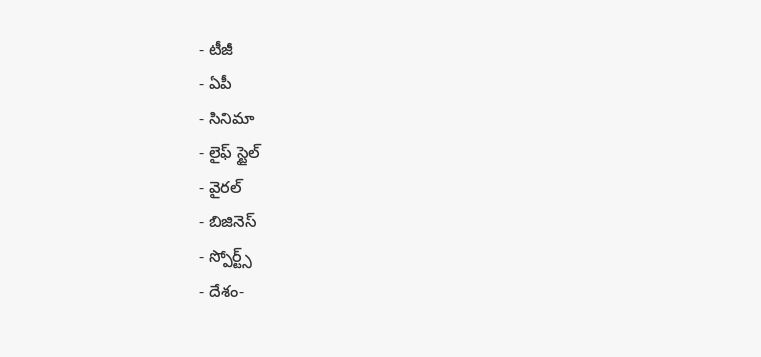- టీజీ
- ఏపీ
- సినిమా
- లైఫ్ స్టైల్
- వైరల్
- బిజినెస్
- స్పోర్ట్స్
- దేశం-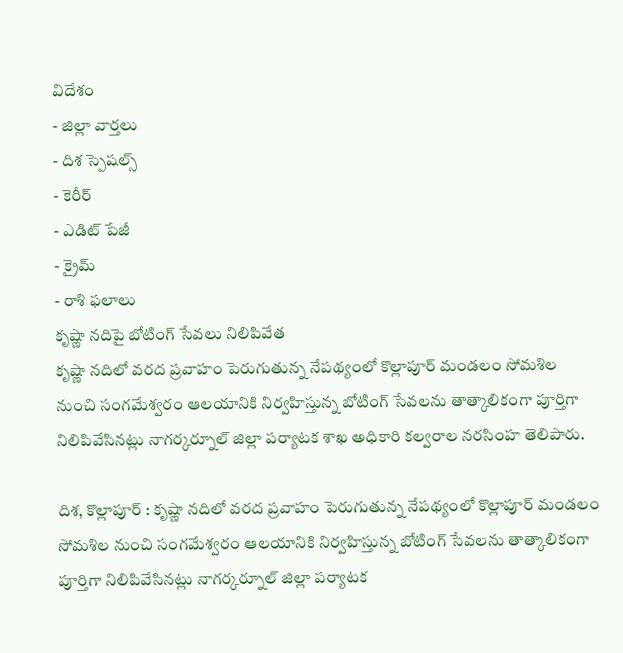విదేశం
- జిల్లా వార్తలు
- దిశ స్పెషల్స్
- కెరీర్
- ఎడిట్ పేజీ
- క్రైమ్
- రాశి ఫలాలు
కృష్ణా నదిపై బోటింగ్ సేవలు నిలిపివేత
కృష్ణా నదిలో వరద ప్రవాహం పెరుగుతున్న నేపథ్యంలో కొల్లాపూర్ మండలం సోమశిల నుంచి సంగమేశ్వరం ఆలయానికి నిర్వహిస్తున్న బోటింగ్ సేవలను తాత్కాలికంగా పూర్తిగా నిలిపివేసినట్లు నాగర్కర్నూల్ జిల్లా పర్యాటక శాఖ అధికారి కల్వరాల నరసింహ తెలిపారు.

దిశ, కొల్లాపూర్ : కృష్ణా నదిలో వరద ప్రవాహం పెరుగుతున్న నేపథ్యంలో కొల్లాపూర్ మండలం సోమశిల నుంచి సంగమేశ్వరం ఆలయానికి నిర్వహిస్తున్న బోటింగ్ సేవలను తాత్కాలికంగా పూర్తిగా నిలిపివేసినట్లు నాగర్కర్నూల్ జిల్లా పర్యాటక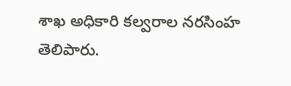శాఖ అధికారి కల్వరాల నరసింహ తెలిపారు.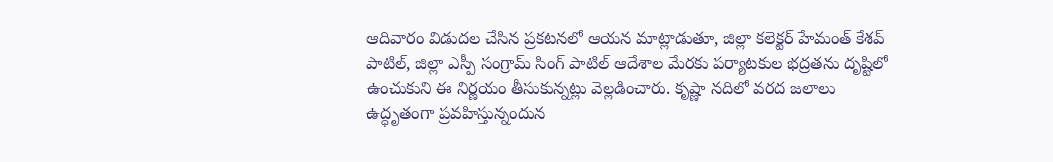ఆదివారం విడుదల చేసిన ప్రకటనలో ఆయన మాట్లాడుతూ, జిల్లా కలెక్టర్ హేమంత్ కేశవ్ పాటిల్, జిల్లా ఎస్పీ సంగ్రామ్ సింగ్ పాటిల్ ఆదేశాల మేరకు పర్యాటకుల భద్రతను దృష్టిలో ఉంచుకుని ఈ నిర్ణయం తీసుకున్నట్లు వెల్లడించారు. కృష్ణా నదిలో వరద జలాలు ఉద్ధృతంగా ప్రవహిస్తున్నందున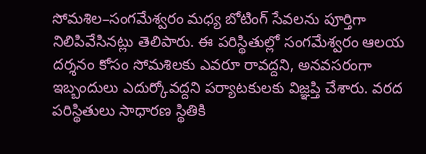సోమశిల–సంగమేశ్వరం మధ్య బోటింగ్ సేవలను పూర్తిగా నిలిపివేసినట్లు తెలిపారు. ఈ పరిస్థితుల్లో సంగమేశ్వరం ఆలయ దర్శనం కోసం సోమశిలకు ఎవరూ రావద్దని, అనవసరంగా ఇబ్బందులు ఎదుర్కోవద్దని పర్యాటకులకు విజ్ఞప్తి చేశారు. వరద పరిస్థితులు సాధారణ స్థితికి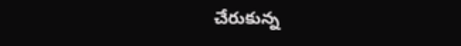చేరుకున్న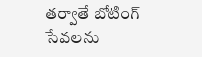తర్వాతే బోటింగ్ సేవలను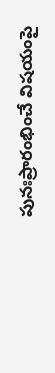పునఃప్రారంభించే విషయంపై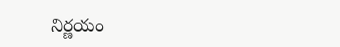నిర్ణయం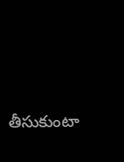తీసుకుంటా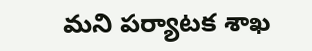మని పర్యాటక శాఖ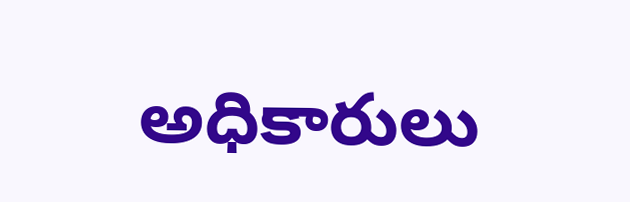అధికారులు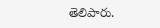తెలిపారు.